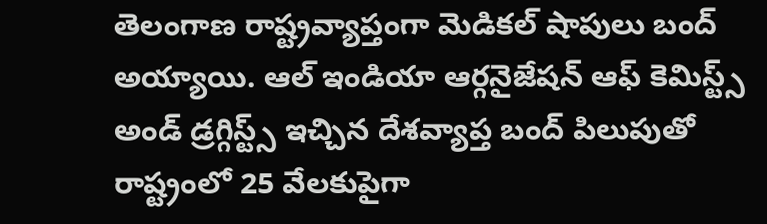తెలంగాణ రాష్ట్రవ్యాప్తంగా మెడికల్ షాపులు బంద్ అయ్యాయి. ఆల్ ఇండియా ఆర్గనైజేషన్ ఆఫ్ కెమిస్ట్స్ అండ్ డ్రగ్గిస్ట్స్ ఇచ్చిన దేశవ్యాప్త బంద్ పిలుపుతో రాష్ట్రంలో 25 వేలకుపైగా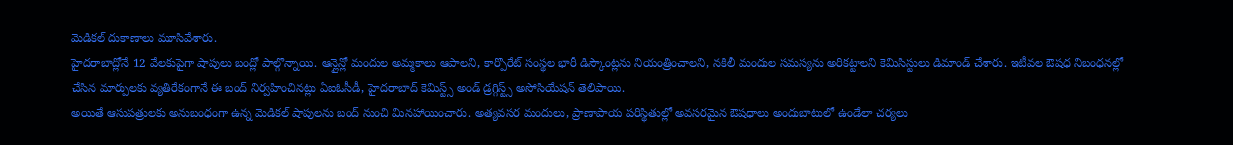మెడికల్ దుకాణాలు మూసివేశారు.
హైదరాబాద్లోనే 12 వేలకుపైగా షాపులు బంద్లో పాల్గొన్నాయి. ఆన్లైన్లో మందుల అమ్మకాలు ఆపాలని, కార్పొరేట్ సంస్థల భారీ డిస్కౌంట్లను నియంత్రించాలని, నకిలీ మందుల సమస్యను అరికట్టాలని కెమిసిస్టులు డిమాండ్ చేశారు. ఇటీవల ఔషధ నిబంధనల్లో చేసిన మార్పులకు వ్యతిరేకంగానే ఈ బంద్ నిర్వహించినట్లు ఏఐఓసీడీ, హైదరాబాద్ కెమిస్ట్స్ అండ్ డ్రగ్గిస్ట్స్ అసోసియేషన్ తెలిపాయి.
అయితే ఆసుపత్రులకు అనుబంధంగా ఉన్న మెడికల్ షాపులను బంద్ నుంచి మినహాయించారు. అత్యవసర మందులు, ప్రాణాపాయ పరిస్థితుల్లో అవసరమైన ఔషధాలు అందుబాటులో ఉండేలా చర్యలు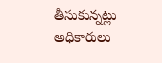తీసుకున్నట్లు అధికారులు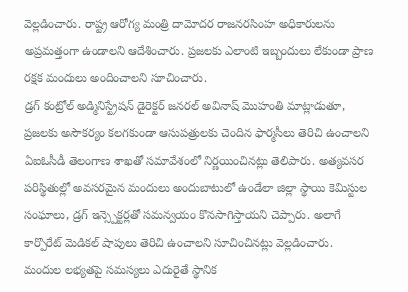వెల్లడించారు. రాష్ట్ర ఆరోగ్య మంత్రి దామోదర రాజనరసింహ అధికారులను అప్రమత్తంగా ఉండాలని ఆదేశించారు. ప్రజలకు ఎలాంటి ఇబ్బందులు లేకుండా ప్రాణ రక్షక మందులు అందించాలని సూచించారు.
డ్రగ్ కంట్రోల్ అడ్మినిస్ట్రేషన్ డైరెక్టర్ జనరల్ అవినాష్ మొహంతి మాట్లాడుతూ, ప్రజలకు అసౌకర్యం కలగకుండా ఆసుపత్రులకు చెందిన ఫార్మసీలు తెరిచి ఉంచాలని ఏఐఓసీడీ తెలంగాణ శాఖతో సమావేశంలో నిర్ణయించినట్లు తెలిపారు. అత్యవసర పరిస్థితుల్లో అవసరమైన మందులు అందుబాటులో ఉండేలా జిల్లా స్థాయి కెమిస్టుల సంఘాలు, డ్రగ్ ఇన్స్పెక్టర్లతో సమన్వయం కొనసాగిస్తాయని చెప్పారు. అలాగే కార్పొరేట్ మెడికల్ షాపులు తెరిచి ఉంచాలని సూచించినట్లు వెల్లడించారు.
మందుల లభ్యతపై సమస్యలు ఎదురైతే స్థానిక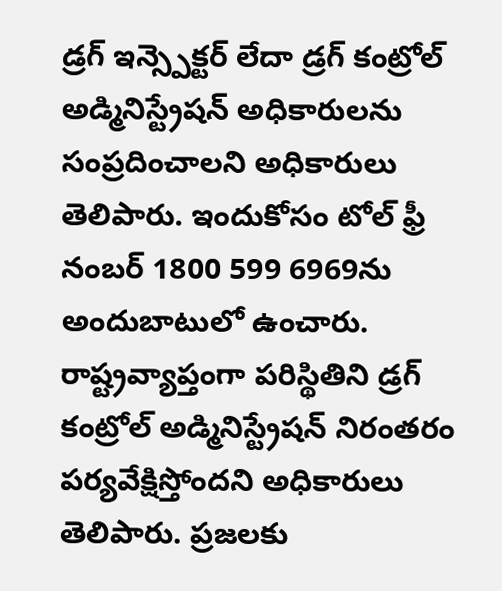డ్రగ్ ఇన్స్పెక్టర్ లేదా డ్రగ్ కంట్రోల్ అడ్మినిస్ట్రేషన్ అధికారులను సంప్రదించాలని అధికారులు తెలిపారు. ఇందుకోసం టోల్ ఫ్రీ నంబర్ 1800 599 6969ను అందుబాటులో ఉంచారు. రాష్ట్రవ్యాప్తంగా పరిస్థితిని డ్రగ్ కంట్రోల్ అడ్మినిస్ట్రేషన్ నిరంతరం పర్యవేక్షిస్తోందని అధికారులు తెలిపారు. ప్రజలకు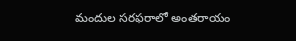మందుల సరఫరాలో అంతరాయం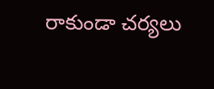రాకుండా చర్యలు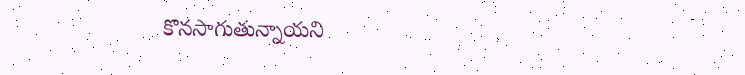కొనసాగుతున్నాయని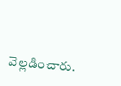వెల్లడించారు.